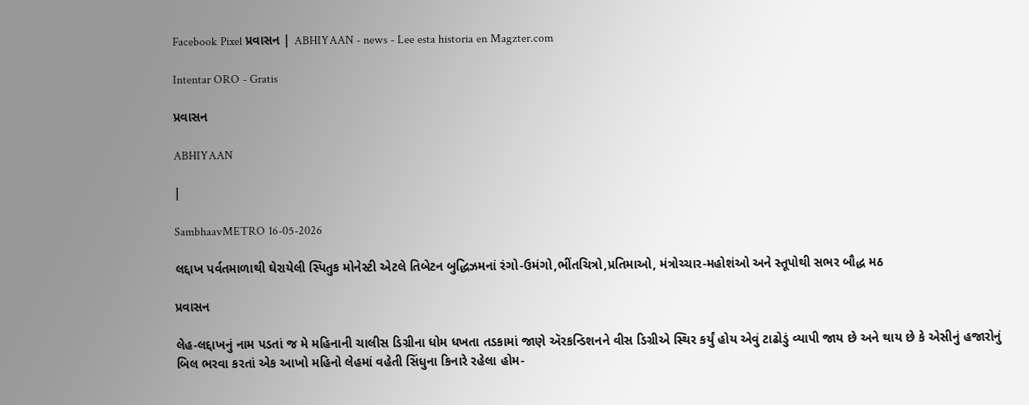Facebook Pixel પ્રવાસન | ABHIYAAN - news - Lee esta historia en Magzter.com

Intentar ORO - Gratis

પ્રવાસન

ABHIYAAN

|

SambhaavMETRO 16-05-2026

લદ્દાખ પર્વતમાળાથી ઘેરાયેલી સ્પિતુક મોનેસ્ટી એટલે તિબેટન બુદ્ધિઝમનાં રંગો-ઉમંગો,ભીંતચિત્રો,પ્રતિમાઓ, મંત્રોચ્ચાર-મહોશંઓ અને સ્તૂપોથી સભર બૌદ્ધ મઠ

પ્રવાસન

લેહ-લદ્દાખનું નામ પડતાં જ મે મહિનાની ચાલીસ ડિગ્રીના ધોમ ધખતા તડકામાં જાણે ઍરકન્ડિશનને વીસ ડિગ્રીએ સ્થિર કર્યું હોય એવું ટાઢોડું વ્યાપી જાય છે અને થાય છે કે એસીનું હજારોનું બિલ ભરવા કરતાં એક આખો મહિનો લેહમાં વહેતી સિંધુના કિનારે રહેલા હોમ-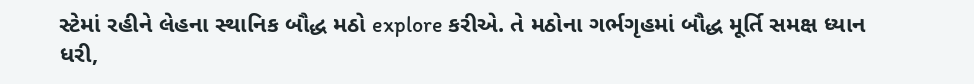સ્ટેમાં રહીને લેહના સ્થાનિક બૌદ્ધ મઠો explore કરીએ. તે મઠોના ગર્ભગૃહમાં બૌદ્ધ મૂર્તિ સમક્ષ ધ્યાન ધરી,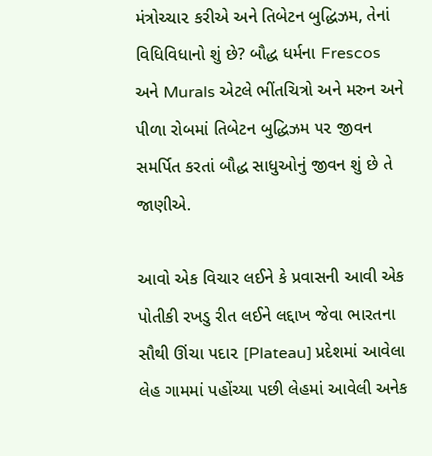મંત્રોચ્ચા૨ કરીએ અને તિબેટન બુદ્ધિઝમ, તેનાં વિધિવિધાનો શું છે? બૌદ્ધ ધર્મના Frescos અને Murals એટલે ભીંતચિત્રો અને મરુન અને પીળા રોબમાં તિબેટન બુદ્ધિઝમ ૫૨ જીવન સમર્પિત કરતાં બૌદ્ધ સાધુઓનું જીવન શું છે તે જાણીએ.

આવો એક વિચાર લઈને કે પ્રવાસની આવી એક પોતીકી રખડુ રીત લઈને લદ્દાખ જેવા ભારતના સૌથી ઊંચા પદા૨ [Plateau] પ્રદેશમાં આવેલા લેહ ગામમાં પહોંચ્યા પછી લેહમાં આવેલી અનેક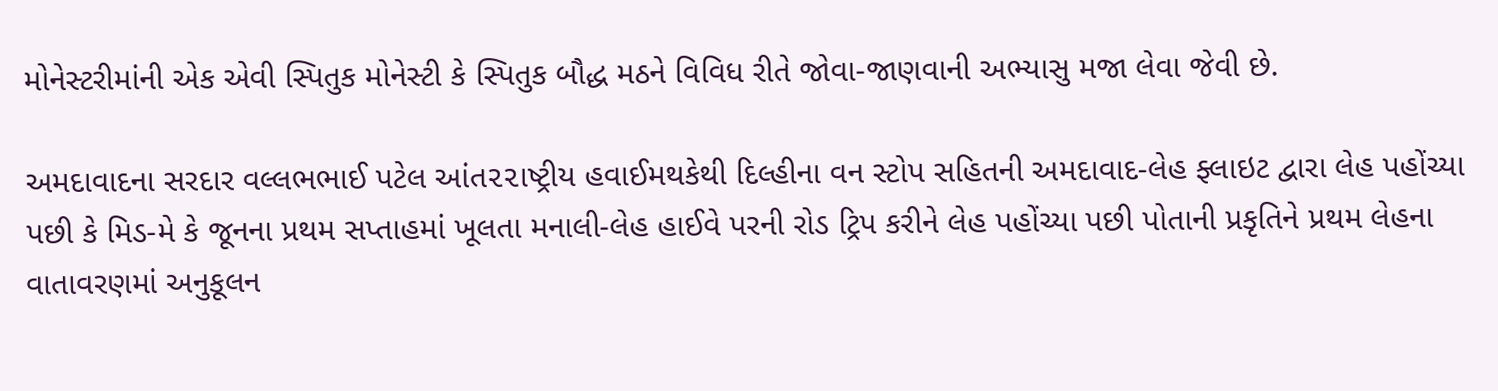મોનેસ્ટરીમાંની એક એવી સ્પિતુક મોનેસ્ટી કે સ્પિતુક બૌદ્ધ મઠને વિવિધ રીતે જોવા-જાણવાની અભ્યાસુ મજા લેવા જેવી છે.

અમદાવાદના સરદાર વલ્લભભાઈ પટેલ આંત૨૨ાષ્ટ્રીય હવાઈમથકેથી દિલ્હીના વન સ્ટોપ સહિતની અમદાવાદ-લેહ ફ્લાઇટ દ્વારા લેહ પહોંચ્યા પછી કે મિડ-મે કે જૂનના પ્રથમ સપ્તાહમાં ખૂલતા મનાલી-લેહ હાઈવે પરની રોડ ટ્રિપ કરીને લેહ પહોંચ્યા પછી પોતાની પ્રકૃતિને પ્રથમ લેહના વાતાવરણમાં અનુકૂલન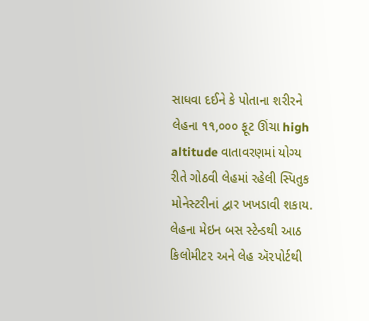સાધવા દઈને કે પોતાના શરીરને લેહના ૧૧,૦૦૦ ફૂટ ઊંચા high altitude વાતાવરણમાં યોગ્ય રીતે ગોઠવી લેહમાં રહેલી સ્પિતુક મોનેસ્ટરીનાં દ્વાર ખખડાવી શકાય. લેહના મેઇન બસ સ્ટેન્ડથી આઠ કિલોમીટ૨ અને લેહ ઍ૨પોર્ટથી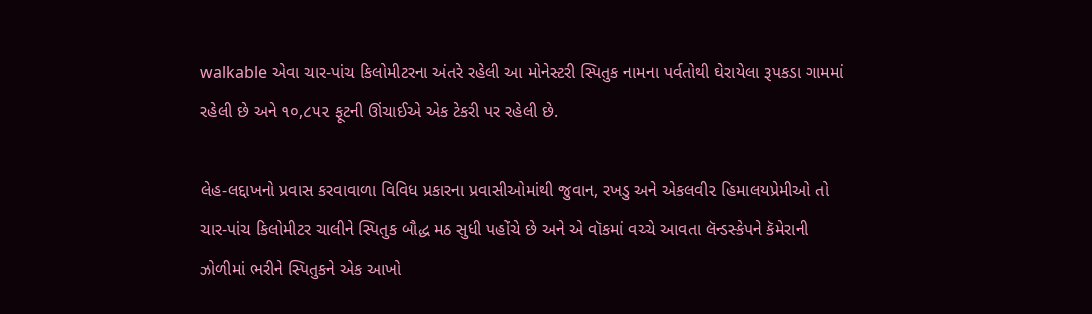walkable એવા ચાર-પાંચ કિલોમીટરના અંતરે રહેલી આ મોનેસ્ટરી સ્પિતુક નામના પર્વતોથી ઘેરાયેલા રૂપકડા ગામમાં રહેલી છે અને ૧૦,૮૫૨ ફૂટની ઊંચાઈએ એક ટેકરી પર રહેલી છે.

લેહ-લદ્દાખનો પ્રવાસ કરવાવાળા વિવિધ પ્રકારના પ્રવાસીઓમાંથી જુવાન, રખડુ અને એકલવી૨ હિમાલયપ્રેમીઓ તો ચાર-પાંચ કિલોમીટર ચાલીને સ્પિતુક બૌદ્ધ મઠ સુધી પહોંચે છે અને એ વૉકમાં વચ્ચે આવતા લૅન્ડસ્કેપને કૅમેરાની ઝોળીમાં ભરીને સ્પિતુકને એક આખો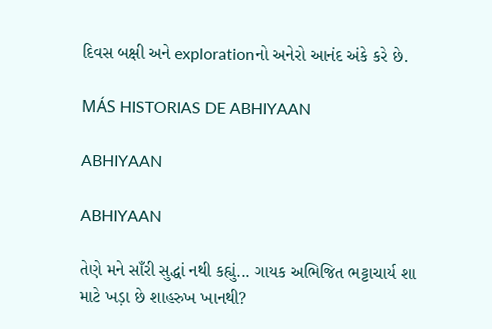દિવસ બક્ષી અને explorationનો અનેરો આનંદ અંકે કરે છે.

MÁS HISTORIAS DE ABHIYAAN

ABHIYAAN

ABHIYAAN

તેણે મને સાઁરી સુદ્ધાં નથી કહ્યું... ગાયક અભિજિત ભટ્ટાચાર્ય શા માટે ખડ઼ા છે શાહરુખ ખાનથી?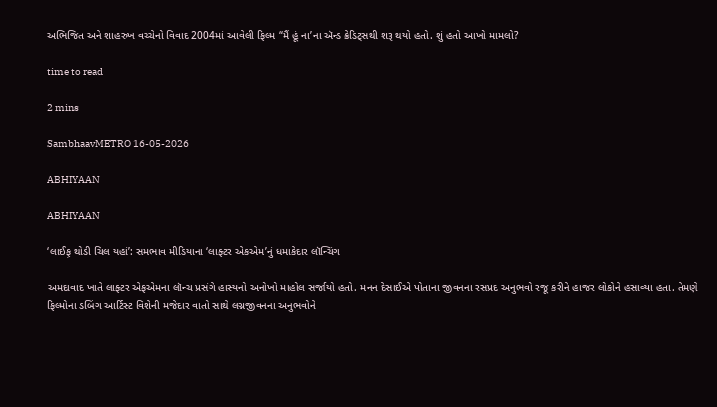અભિજિત અને શાહરુખ વચ્ચેનો વિવાદ 2004માં આવેલી ફિલ્મ “મૈં હૂં ના’ના ઍન્ડ ક્રેડિટ્સથી શરૂ થયો હતો. શું હતો આખો મામલો?

time to read

2 mins

SambhaavMETRO 16-05-2026

ABHIYAAN

ABHIYAAN

‘લાઈફ઼ થોડી ચિલ યહાં’: સમભાવ મીડિયાના ‘લાફ્ટર એકએમ’નું ધમાકેદાર લૉન્ચિંગ

અમદાવાદ ખાતે લાફ્ટર એફએમના લૉન્ચ પ્રસંગે હાસ્યનો અનોખો માહોલ સર્જાયો હતો. મનન દેસાઈએ પોતાના જીવનના રસપ્રદ અનુભવો રજૂ કરીને હાજર લોકોને હસાવ્યા હતા. તેમણે ફિલ્મોના ડબિંગ આર્ટિસ્ટ વિશેની મજેદાર વાતો સાથે લગ્નજીવનના અનુભવોને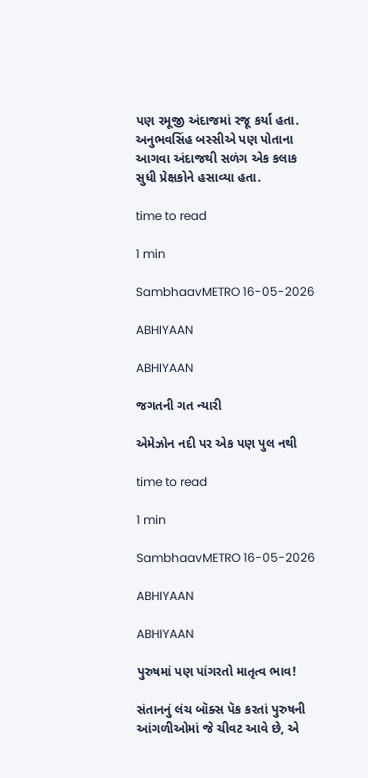પણ રમૂજી અંદાજમાં રજૂ કર્યા હતા. અનુભવસિંહ બસ્સીએ પણ પોતાના આગવા અંદાજથી સળંગ એક કલાક સુધી પ્રેક્ષકોને હસાવ્યા હતા.

time to read

1 min

SambhaavMETRO 16-05-2026

ABHIYAAN

ABHIYAAN

જગતની ગત ન્યારી

એમેઝોન નદી પર એક પણ પુલ નથી

time to read

1 min

SambhaavMETRO 16-05-2026

ABHIYAAN

ABHIYAAN

પુરુષમાં પણ પાંગરતો માતૃત્વ ભાવ!

સંતાનનું લંચ બૉક્સ પૅક કરતાં પુરુષની આંગળીઓમાં જે ચીવટ આવે છે, એ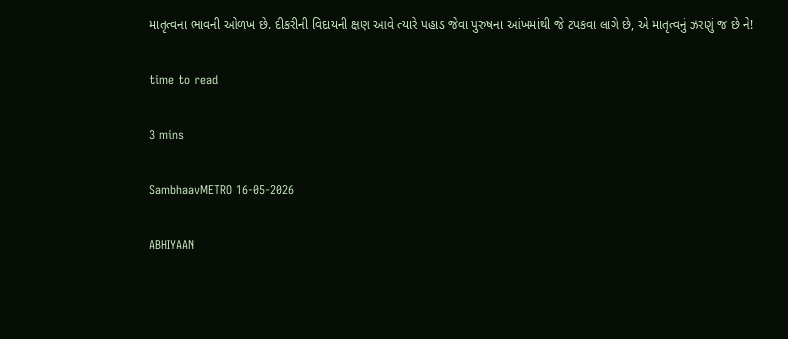માતૃત્વના ભાવની ઓળખ છે. દીકરીની વિદાયની ક્ષણ આવે ત્યારે પહાડ જેવા પુરુષના આંખમાંથી જે ટપકવા લાગે છે, એ માતૃત્વનું ઝરણું જ છે ને!

time to read

3 mins

SambhaavMETRO 16-05-2026

ABHIYAAN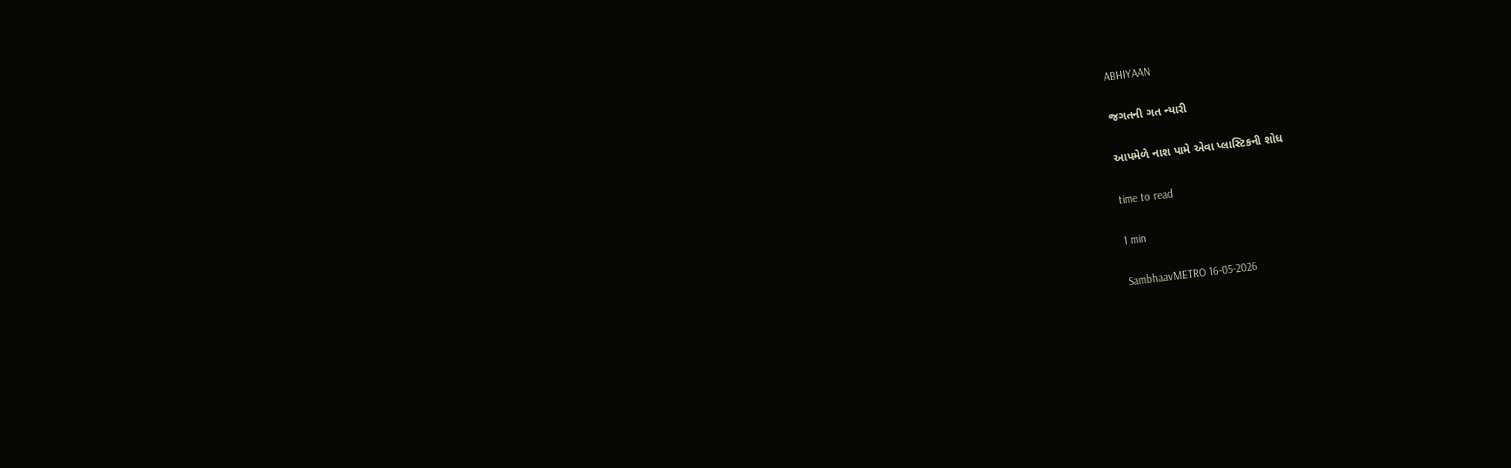ABHIYAAN

જગતની ગત ન્યારી

આપમેળે નાશ પામે એવા પ્લાસ્ટિકની શોધ

time to read

1 min

SambhaavMETRO 16-05-2026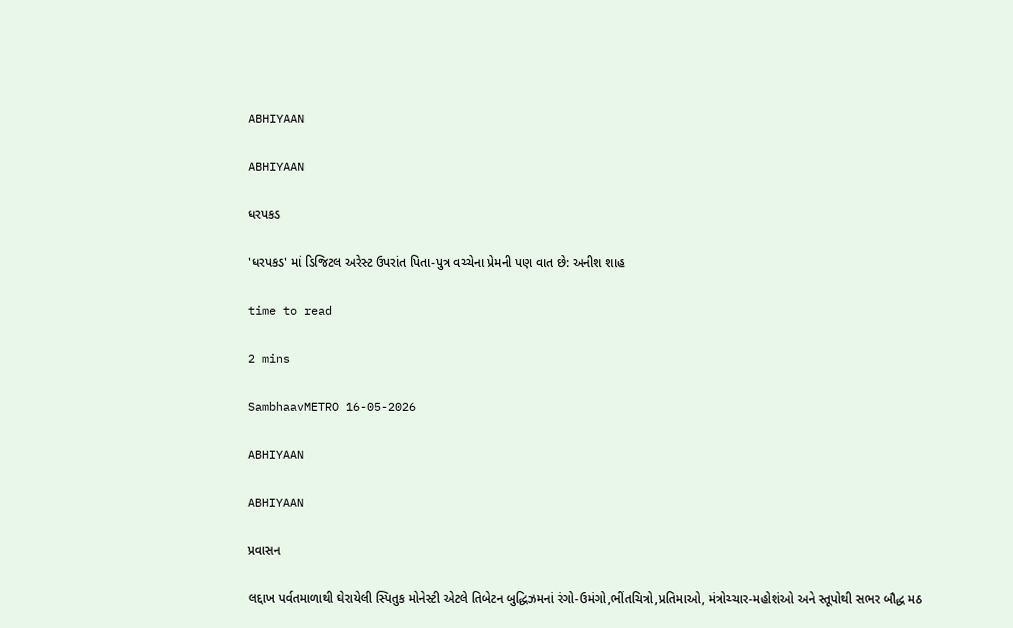ABHIYAAN

ABHIYAAN

ધરપકડ

'ધરપકડ' માં ડિજિટલ અરેસ્ટ ઉપરાંત પિતા-પુત્ર વચ્ચેના પ્રેમની પણ વાત છે: અનીશ શાહ

time to read

2 mins

SambhaavMETRO 16-05-2026

ABHIYAAN

ABHIYAAN

પ્રવાસન

લદ્દાખ પર્વતમાળાથી ઘેરાયેલી સ્પિતુક મોનેસ્ટી એટલે તિબેટન બુદ્ધિઝમનાં રંગો-ઉમંગો,ભીંતચિત્રો,પ્રતિમાઓ, મંત્રોચ્ચાર-મહોશંઓ અને સ્તૂપોથી સભર બૌદ્ધ મઠ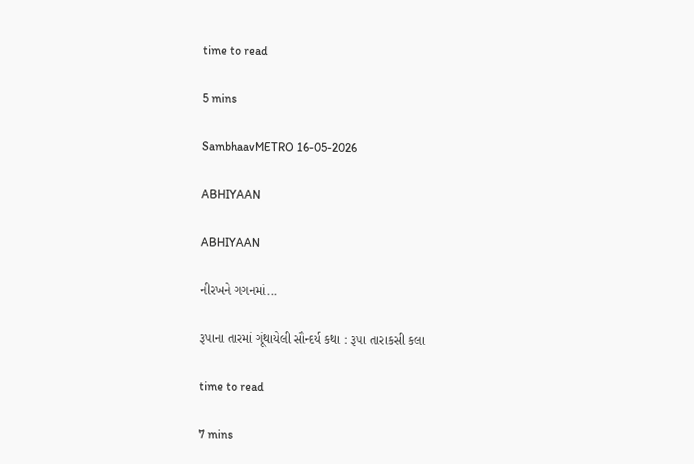time to read

5 mins

SambhaavMETRO 16-05-2026

ABHIYAAN

ABHIYAAN

નીરખને ગગનમાં...

રૂપાના તારમાં ગૂંથાયેલી સૌન્દર્ય કથા : રૂ૫ા તારાકસી કલા

time to read

7 mins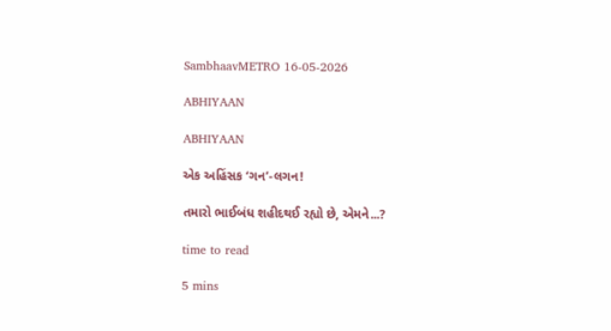SambhaavMETRO 16-05-2026

ABHIYAAN

ABHIYAAN

એક અહિંસક ‘ગન’-લગન!

તમારો ભાઈબંધ શહીદથઈ રહ્યો છે, એમને...?

time to read

5 mins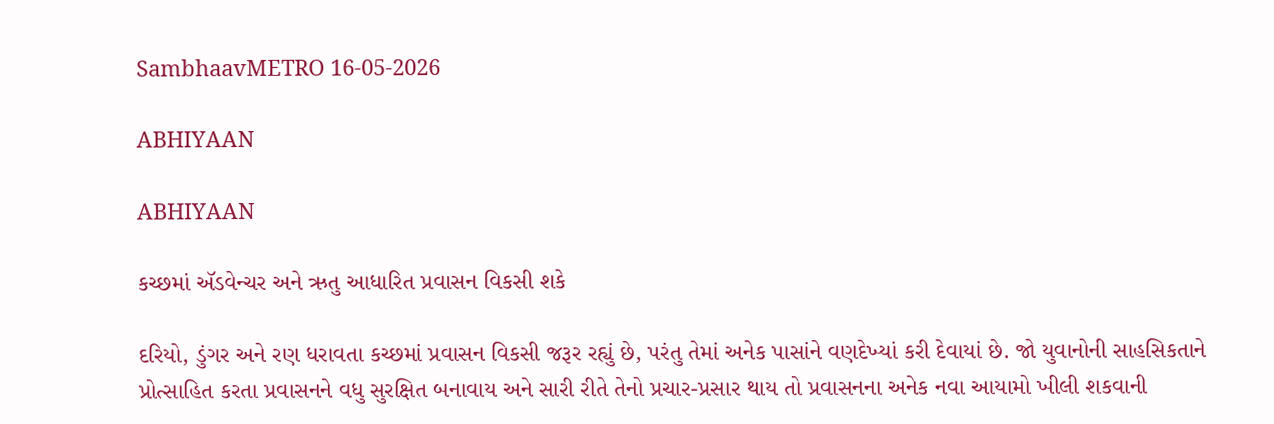SambhaavMETRO 16-05-2026

ABHIYAAN

ABHIYAAN

કચ્છમાં ઍડવેન્ચર અને ઋતુ આધારિત પ્રવાસન વિકસી શકે

દરિયો, ડુંગર અને રણ ધરાવતા કચ્છમાં પ્રવાસન વિકસી જરૂર રહ્યું છે, પરંતુ તેમાં અનેક પાસાંને વણદેખ્યાં કરી દેવાયાં છે. જો યુવાનોની સાહસિકતાને પ્રોત્સાહિત કરતા પ્રવાસનને વધુ સુરક્ષિત બનાવાય અને સારી રીતે તેનો પ્રચાર-પ્રસાર થાય તો પ્રવાસનના અનેક નવા આયામો ખીલી શકવાની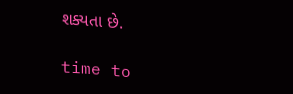શક્યતા છે.

time to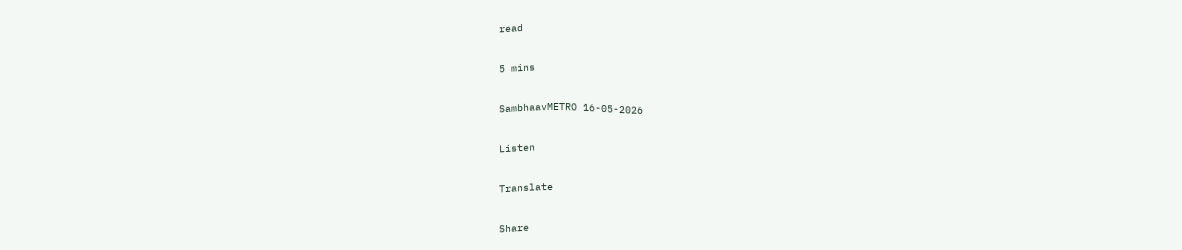read

5 mins

SambhaavMETRO 16-05-2026

Listen

Translate

Share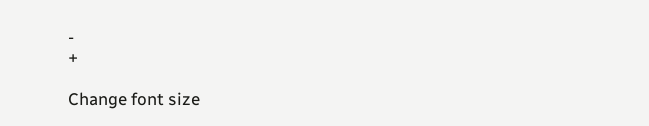-
+

Change font size